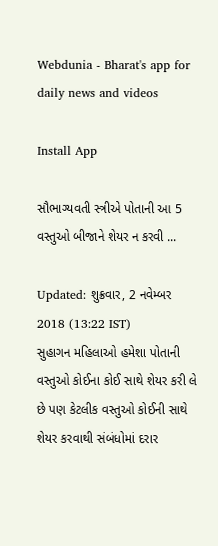Webdunia - Bharat's app for daily news and videos

Install App

સૌભાગ્યવતી સ્ત્રીએ પોતાની આ 5 વસ્તુઓ બીજાને શેયર ન કરવી ...

Updated: શુક્રવાર, 2 નવેમ્બર 2018 (13:22 IST)
સુહાગન મહિલાઓ હમેશા પોતાની વસ્તુઓ કોઈના કોઈ સાથે શેયર કરી લે છે પણ કેટલીક વસ્તુઓ કોઈની સાથે શેયર કરવાથી સંબંધોમાં દરાર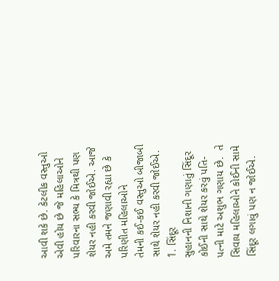આવી શકે છે. કેટલીક વસ્તુઓ એવી હોય છે જે મહિલાઓને પરિવારના સભ્ય કે મિત્રથી પણ શેયર નહી કરવી જોઈએ. આજે અમે તમને જણાવી રહ્યા છે કે પરિણીત મહિલાઓને
તેમની કઈ-કઈ વસ્તુઓ બીજાબી સાથે શેયર નહી કરવી જોઈએ.
1. સિંદૂર
સુહાનની નિશાની ગણાતું સિંદૂર કોઈની સાથે શેયર કરવું પતિ-પત્ની માટે અશુભ ગણાય છે.  તે સિવાય મહિલાઓને કોઈની સામે સિંદૂર લગાવું પણ ન જોઈએ.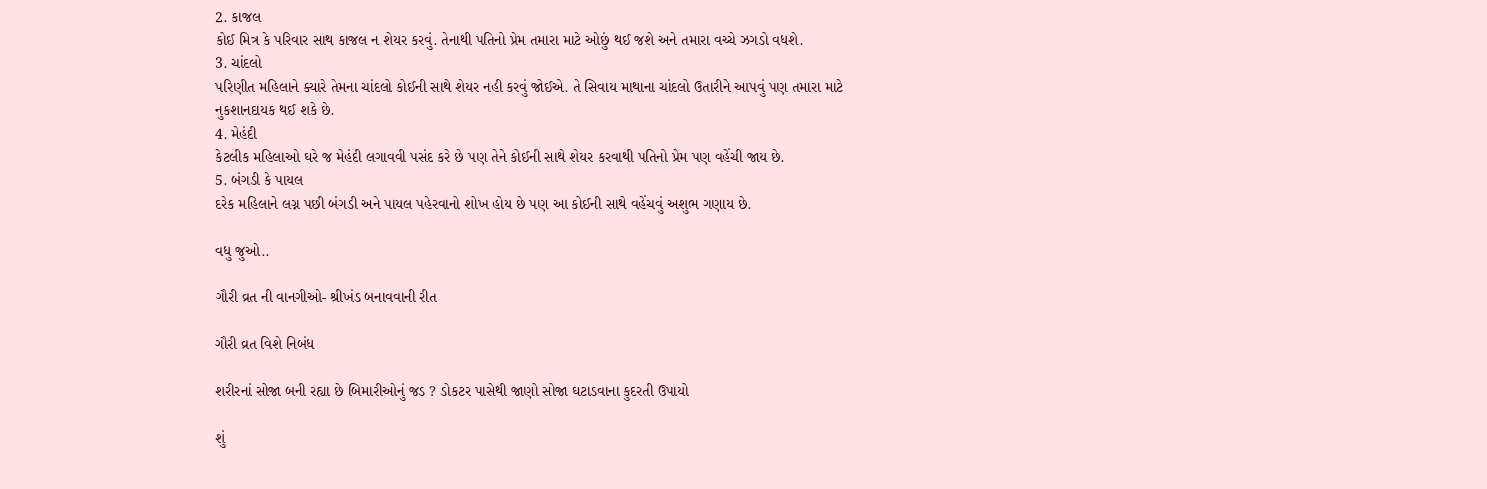2. કાજલ
કોઈ મિત્ર કે પરિવાર સાથ કાજલ ન શેયર કરવું. તેનાથી પતિનો પ્રેમ તમારા માટે ઓછું થઈ જશે અને તમારા વચ્ચે ઝગડો વધશે.
3. ચાંદલો
પરિણીત મહિલાને ક્યારે તેમના ચાંદલો કોઈની સાથે શેયર નહી કરવું જોઈએ. તે સિવાય માથાના ચાંદલો ઉતારીને આપવું પણ તમારા માટે નુકશાનદાયક થઈ શકે છે.
4. મેહંદી
કેટલીક મહિલાઓ ઘરે જ મેહંદી લગાવવી પસંદ કરે છે પણ તેને કોઈની સાથે શેયર કરવાથી પતિનો પ્રેમ પણ વહેંચી જાય છે.
5. બંગડી કે પાયલ
દરેક મહિલાને લગ્ન પછી બંગડી અને પાયલ પહેરવાનો શોખ હોય છે પણ આ કોઈની સાથે વહેંચવું અશુભ ગણાય છે.

વધુ જુઓ..

ગૌરી વ્રત ની વાનગીઓ- શ્રીખંડ બનાવવાની રીત

ગૌરી વ્રત વિશે નિબંધ

શરીરનાં સોજા બની રહ્યા છે બિમારીઓનું જડ ? ડોકટર પાસેથી જાણો સોજા ઘટાડવાના કુદરતી ઉપાયો

શું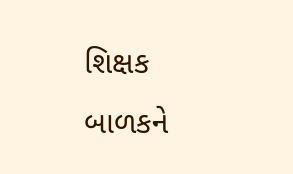શિક્ષક બાળકને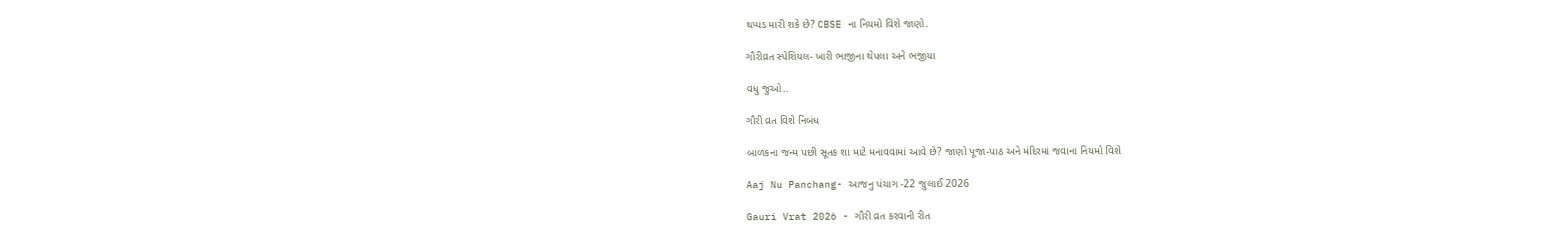થપ્પડ મારી શકે છે? CBSE ના નિયમો વિશે જાણો.

ગૌરીવ્રત સ્પેશિયલ- ખારી ભાજીના થેપલા અને ભજીયા

વધુ જુઓ..

ગૌરી વ્રત વિશે નિબંધ

બાળકના જન્મ પછી સૂતક શા માટે મનાવવામાં આવે છે? જાણો પૂજા-પાઠ અને મંદિરમાં જવાના નિયમો વિશે

Aaj Nu Panchang- આજનુ પંચાગ -22 જુલાઈ 2026

Gauri Vrat 2026 - ગૌરી વ્રત કરવાની રીત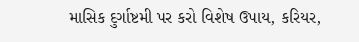માસિક દુર્ગાષ્ટમી પર કરો વિશેષ ઉપાય, કરિયર,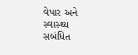વેપાર અને સ્વાસ્થ્ય સબંધિત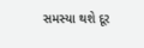સમસ્યા થશે દૂર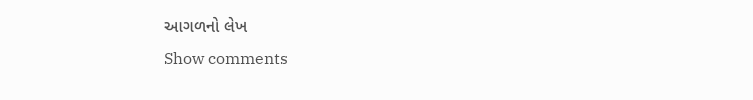આગળનો લેખ
Show comments